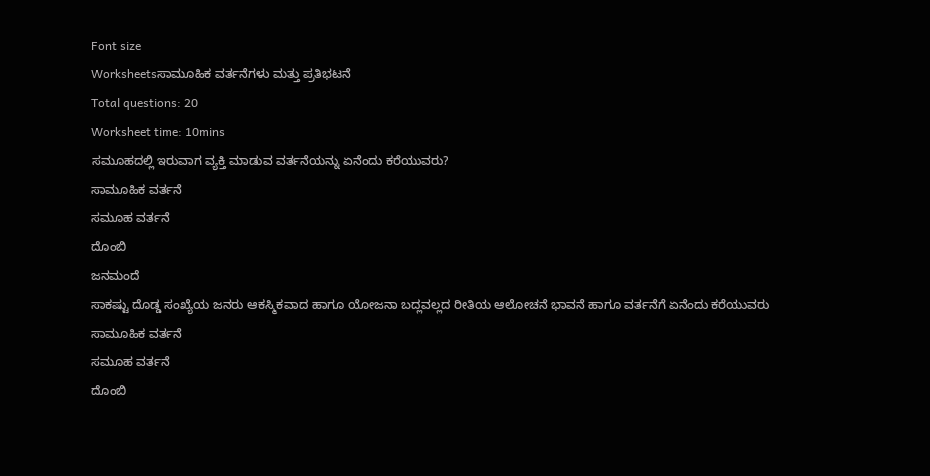Font size
Worksheetsಸಾಮೂಹಿಕ ವರ್ತನೆಗಳು ಮತ್ತು ಪ್ರತಿಭಟನೆ
Total questions: 20
Worksheet time: 10mins
ಸಮೂಹದಲ್ಲಿ ಇರುವಾಗ ವ್ಯಕ್ತಿ ಮಾಡುವ ವರ್ತನೆಯನ್ನು ಏನೆಂದು ಕರೆಯುವರು?
ಸಾಮೂಹಿಕ ವರ್ತನೆ
ಸಮೂಹ ವರ್ತನೆ
ದೊಂಬಿ
ಜನಮಂದೆ
ಸಾಕಷ್ಟು ದೊಡ್ಡ ಸಂಖ್ಯೆಯ ಜನರು ಆಕಸ್ಮಿಕವಾದ ಹಾಗೂ ಯೋಜನಾ ಬದ್ಲವಲ್ಲದ ರೀತಿಯ ಆಲೋಚನೆ ಭಾವನೆ ಹಾಗೂ ವರ್ತನೆಗೆ ಏನೆಂದು ಕರೆಯುವರು
ಸಾಮೂಹಿಕ ವರ್ತನೆ
ಸಮೂಹ ವರ್ತನೆ
ದೊಂಬಿ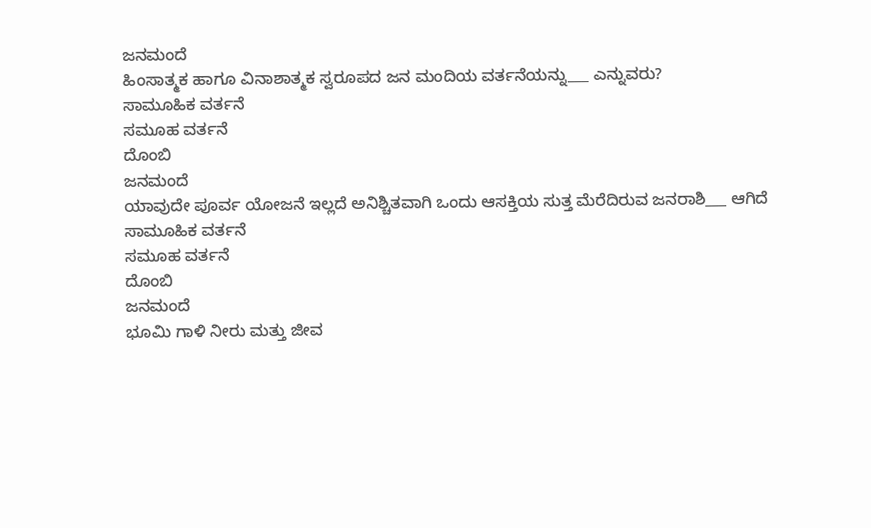ಜನಮಂದೆ
ಹಿಂಸಾತ್ಮಕ ಹಾಗೂ ವಿನಾಶಾತ್ಮಕ ಸ್ವರೂಪದ ಜನ ಮಂದಿಯ ವರ್ತನೆಯನ್ನು___ ಎನ್ನುವರು?
ಸಾಮೂಹಿಕ ವರ್ತನೆ
ಸಮೂಹ ವರ್ತನೆ
ದೊಂಬಿ
ಜನಮಂದೆ
ಯಾವುದೇ ಪೂರ್ವ ಯೋಜನೆ ಇಲ್ಲದೆ ಅನಿಶ್ಚಿತವಾಗಿ ಒಂದು ಆಸಕ್ತಿಯ ಸುತ್ತ ಮೆರೆದಿರುವ ಜನರಾಶಿ___ ಆಗಿದೆ
ಸಾಮೂಹಿಕ ವರ್ತನೆ
ಸಮೂಹ ವರ್ತನೆ
ದೊಂಬಿ
ಜನಮಂದೆ
ಭೂಮಿ ಗಾಳಿ ನೀರು ಮತ್ತು ಜೀವ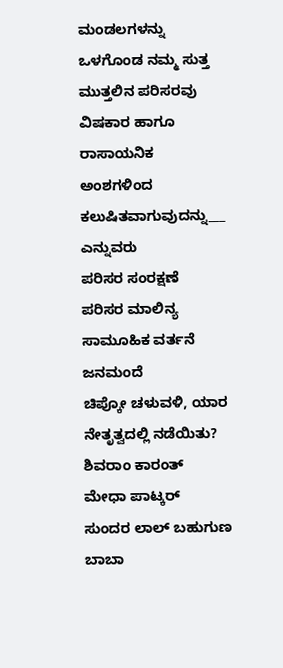ಮಂಡಲಗಳನ್ನು ಒಳಗೊಂಡ ನಮ್ಮ ಸುತ್ತ ಮುತ್ತಲಿನ ಪರಿಸರವು ವಿಷಕಾರ ಹಾಗೂ ರಾಸಾಯನಿಕ ಅಂಶಗಳಿಂದ ಕಲುಷಿತವಾಗುವುದನ್ನು___ ಎನ್ನುವರು
ಪರಿಸರ ಸಂರಕ್ಷಣೆ
ಪರಿಸರ ಮಾಲಿನ್ಯ
ಸಾಮೂಹಿಕ ವರ್ತನೆ
ಜನಮಂದೆ
ಚಿಪ್ಕೋ ಚಳುವಳಿ, ಯಾರ ನೇತೃತ್ವದಲ್ಲಿ ನಡೆಯಿತು?
ಶಿವರಾಂ ಕಾರಂತ್
ಮೇಧಾ ಪಾಟ್ಕರ್
ಸುಂದರ ಲಾಲ್ ಬಹುಗುಣ
ಬಾಬಾ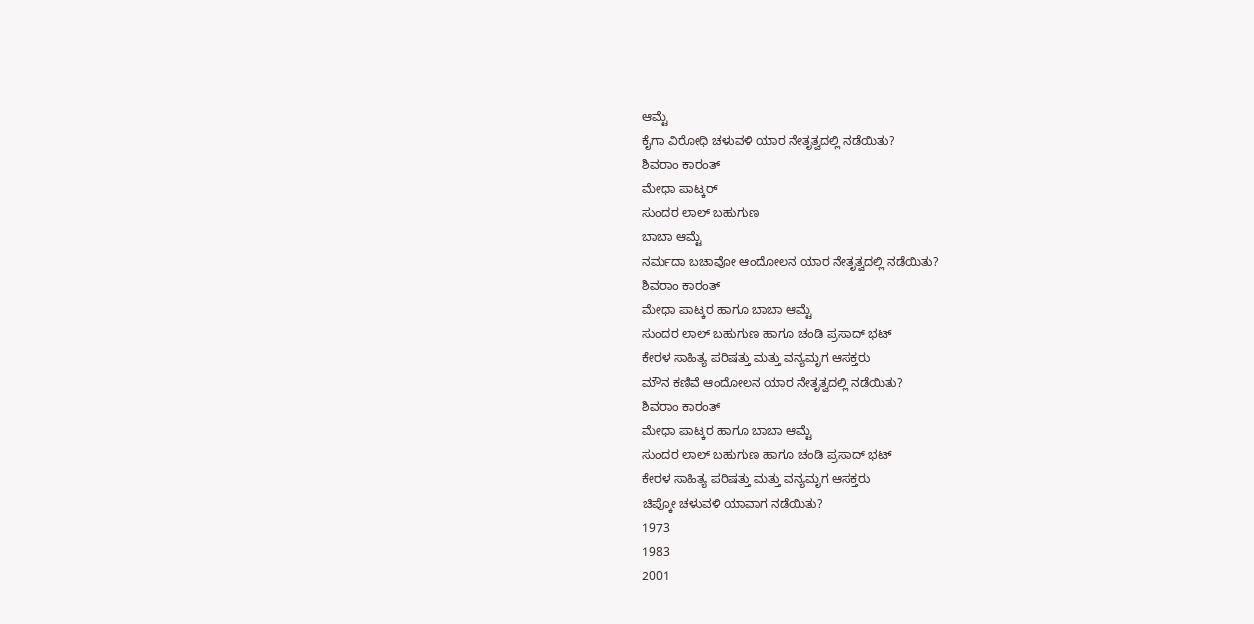ಆಮ್ಟೆ
ಕೈಗಾ ವಿರೋಧಿ ಚಳುವಳಿ ಯಾರ ನೇತೃತ್ವದಲ್ಲಿ ನಡೆಯಿತು?
ಶಿವರಾಂ ಕಾರಂತ್
ಮೇಧಾ ಪಾಟ್ಕರ್
ಸುಂದರ ಲಾಲ್ ಬಹುಗುಣ
ಬಾಬಾ ಆಮ್ಟೆ
ನರ್ಮದಾ ಬಚಾವೋ ಆಂದೋಲನ ಯಾರ ನೇತೃತ್ವದಲ್ಲಿ ನಡೆಯಿತು?
ಶಿವರಾಂ ಕಾರಂತ್
ಮೇಧಾ ಪಾಟ್ಕರ ಹಾಗೂ ಬಾಬಾ ಆಮ್ಟೆ
ಸುಂದರ ಲಾಲ್ ಬಹುಗುಣ ಹಾಗೂ ಚಂಡಿ ಪ್ರಸಾದ್ ಭಟ್
ಕೇರಳ ಸಾಹಿತ್ಯ ಪರಿಷತ್ತು ಮತ್ತು ವನ್ಯಮೃಗ ಆಸಕ್ತರು
ಮೌನ ಕಣಿವೆ ಆಂದೋಲನ ಯಾರ ನೇತೃತ್ವದಲ್ಲಿ ನಡೆಯಿತು?
ಶಿವರಾಂ ಕಾರಂತ್
ಮೇಧಾ ಪಾಟ್ಕರ ಹಾಗೂ ಬಾಬಾ ಆಮ್ಟೆ
ಸುಂದರ ಲಾಲ್ ಬಹುಗುಣ ಹಾಗೂ ಚಂಡಿ ಪ್ರಸಾದ್ ಭಟ್
ಕೇರಳ ಸಾಹಿತ್ಯ ಪರಿಷತ್ತು ಮತ್ತು ವನ್ಯಮೃಗ ಆಸಕ್ತರು
ಚಿಪ್ಕೋ ಚಳುವಳಿ ಯಾವಾಗ ನಡೆಯಿತು?
1973
1983
2001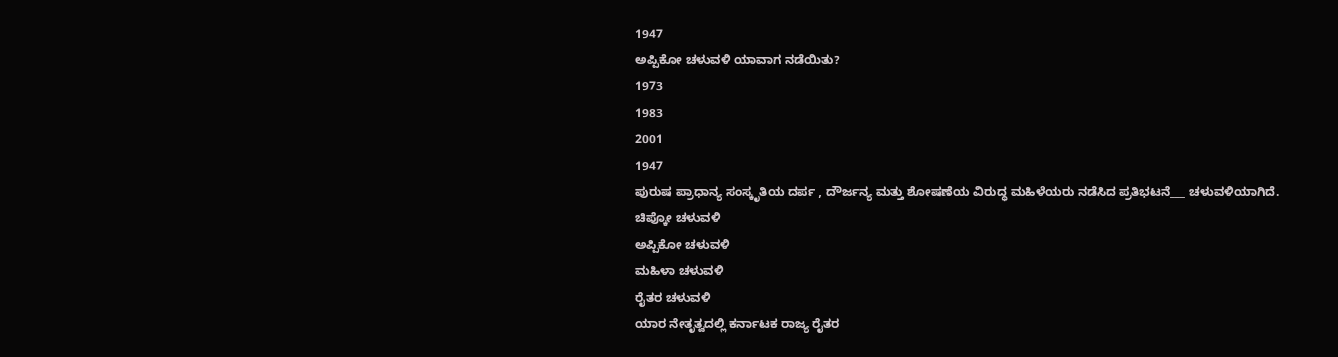1947
ಅಪ್ಪಿಕೋ ಚಳುವಳಿ ಯಾವಾಗ ನಡೆಯಿತು?
1973
1983
2001
1947
ಪುರುಷ ಪ್ರಾಧಾನ್ಯ ಸಂಸ್ಕೃತಿಯ ದರ್ಪ , ದೌರ್ಜನ್ಯ ಮತ್ತು ಶೋಷಣೆಯ ವಿರುದ್ಧ ಮಹಿಳೆಯರು ನಡೆಸಿದ ಪ್ರತಿಭಟನೆ___ ಚಳುವಳಿಯಾಗಿದೆ.
ಚಿಪ್ಕೋ ಚಳುವಳಿ
ಅಪ್ಪಿಕೋ ಚಳುವಳಿ
ಮಹಿಳಾ ಚಳುವಳಿ
ರೈತರ ಚಳುವಳಿ
ಯಾರ ನೇತೃತ್ವದಲ್ಲಿ ಕರ್ನಾಟಕ ರಾಜ್ಯ ರೈತರ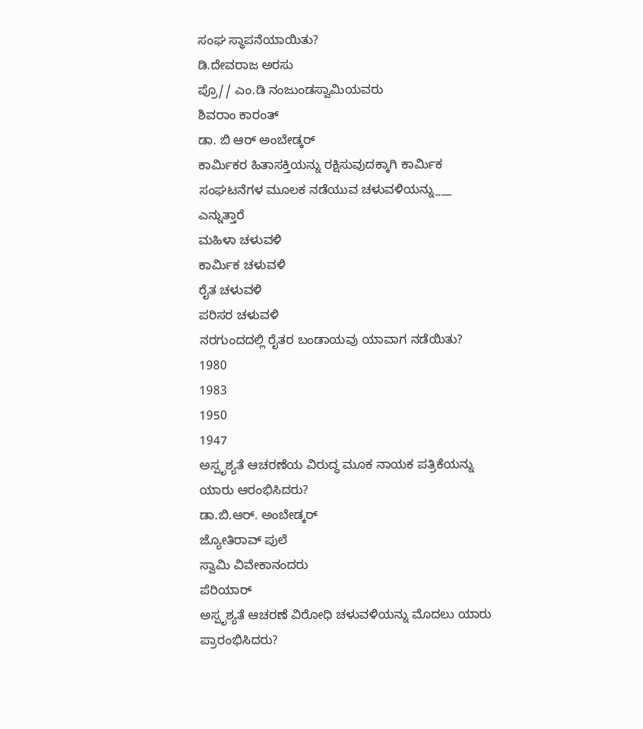ಸಂಘ ಸ್ಥಾಪನೆಯಾಯಿತು?
ಡಿ.ದೇವರಾಜ ಅರಸು
ಪ್ರೊ// ಎಂ.ಡಿ ನಂಜುಂಡಸ್ವಾಮಿಯವರು
ಶಿವರಾಂ ಕಾರಂತ್
ಡಾ. ಬಿ ಆರ್ ಅಂಬೇಡ್ಕರ್
ಕಾರ್ಮಿಕರ ಹಿತಾಸಕ್ತಿಯನ್ನು ರಕ್ಷಿಸುವುದಕ್ಕಾಗಿ ಕಾರ್ಮಿಕ ಸಂಘಟನೆಗಳ ಮೂಲಕ ನಡೆಯುವ ಚಳುವಳಿಯನ್ನು___ ಎನ್ನುತ್ತಾರೆ
ಮಹಿಳಾ ಚಳುವಳಿ
ಕಾರ್ಮಿಕ ಚಳುವಳಿ
ರೈತ ಚಳುವಳಿ
ಪರಿಸರ ಚಳುವಳಿ
ನರಗುಂದದಲ್ಲಿ ರೈತರ ಬಂಡಾಯವು ಯಾವಾಗ ನಡೆಯಿತು?
1980
1983
1950
1947
ಅಸ್ಪೃಶ್ಯತೆ ಆಚರಣೆಯ ವಿರುದ್ಧ ಮೂಕ ನಾಯಕ ಪತ್ರಿಕೆಯನ್ನು ಯಾರು ಆರಂಭಿಸಿದರು?
ಡಾ.ಬಿ.ಆರ್. ಅಂಬೇಡ್ಕರ್
ಜ್ಯೋತಿರಾವ್ ಪುಲೆ
ಸ್ವಾಮಿ ವಿವೇಕಾನಂದರು
ಪೆರಿಯಾರ್
ಅಸ್ಪೃಶ್ಯತೆ ಆಚರಣೆ ವಿರೋಧಿ ಚಳುವಳಿಯನ್ನು ಮೊದಲು ಯಾರು ಪ್ರಾರಂಭಿಸಿದರು?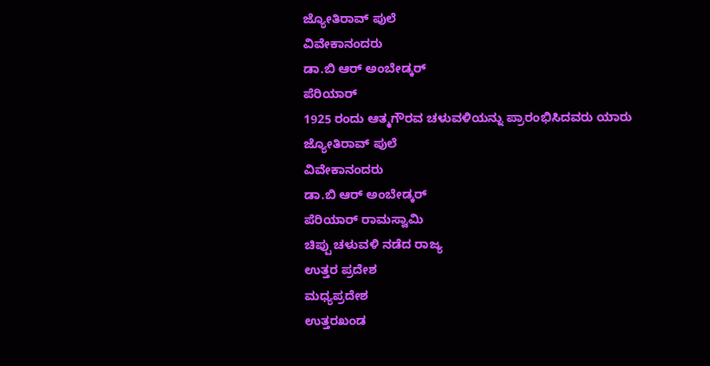ಜ್ಯೋತಿರಾವ್ ಪುಲೆ
ವಿವೇಕಾನಂದರು
ಡಾ.ಬಿ ಆರ್ ಅಂಬೇಡ್ಕರ್
ಪೆರಿಯಾರ್
1925 ರಂದು ಆತ್ಮಗೌರವ ಚಳುವಳಿಯನ್ನು ಪ್ರಾರಂಭಿಸಿದವರು ಯಾರು
ಜ್ಯೋತಿರಾವ್ ಪುಲೆ
ವಿವೇಕಾನಂದರು
ಡಾ.ಬಿ ಆರ್ ಅಂಬೇಡ್ಕರ್
ಪೆರಿಯಾರ್ ರಾಮಸ್ವಾಮಿ
ಚಿಪ್ಪು ಚಳುವಳಿ ನಡೆದ ರಾಜ್ಯ
ಉತ್ತರ ಪ್ರದೇಶ
ಮಧ್ಯಪ್ರದೇಶ
ಉತ್ತರಖಂಡ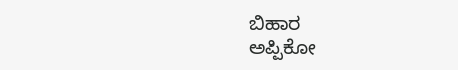ಬಿಹಾರ
ಅಪ್ಪಿಕೋ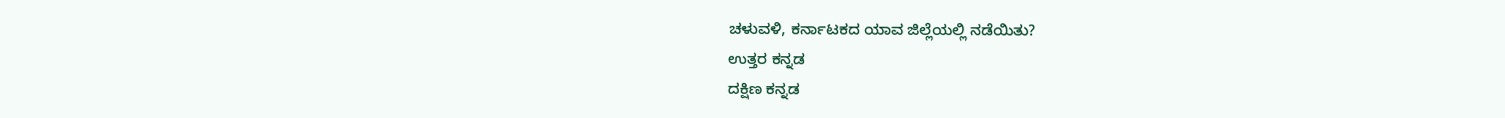ಚಳುವಳಿ, ಕರ್ನಾಟಕದ ಯಾವ ಜಿಲ್ಲೆಯಲ್ಲಿ ನಡೆಯಿತು?
ಉತ್ತರ ಕನ್ನಡ
ದಕ್ಷಿಣ ಕನ್ನಡ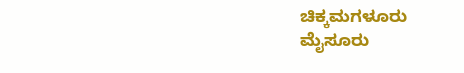ಚಿಕ್ಕಮಗಳೂರು
ಮೈಸೂರು